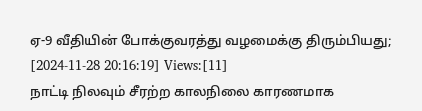ஏ-9 வீதியின் போக்குவரத்து வழமைக்கு திரும்பியது;
[2024-11-28 20:16:19] Views:[11]
நாட்டி நிலவும் சீரற்ற காலநிலை காரணமாக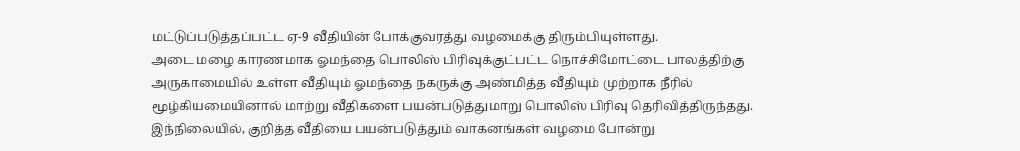மட்டுப்படுத்தப்பட்ட ஏ-9 வீதியின் போக்குவரத்து வழமைக்கு திரும்பியுள்ளது.
அடை மழை காரணமாக ஓமந்தை பொலிஸ் பிரிவுக்குட்பட்ட நொச்சிமோட்டை பாலத்திற்கு அருகாமையில் உள்ள வீதியும் ஓமந்தை நகருக்கு அண்மித்த வீதியும் முற்றாக நீரில் மூழ்கியமையினால் மாற்று வீதிகளை பயன்படுத்துமாறு பொலிஸ் பிரிவு தெரிவித்திருந்தது.
இந்நிலையில், குறித்த வீதியை பயன்படுத்தும் வாகனங்கள் வழமை போன்று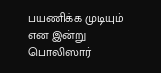பயணிக்க முடியும் என இன்று பொலிஸார்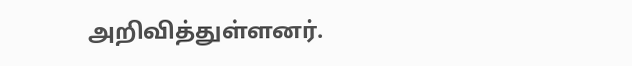அறிவித்துள்ளனர்.